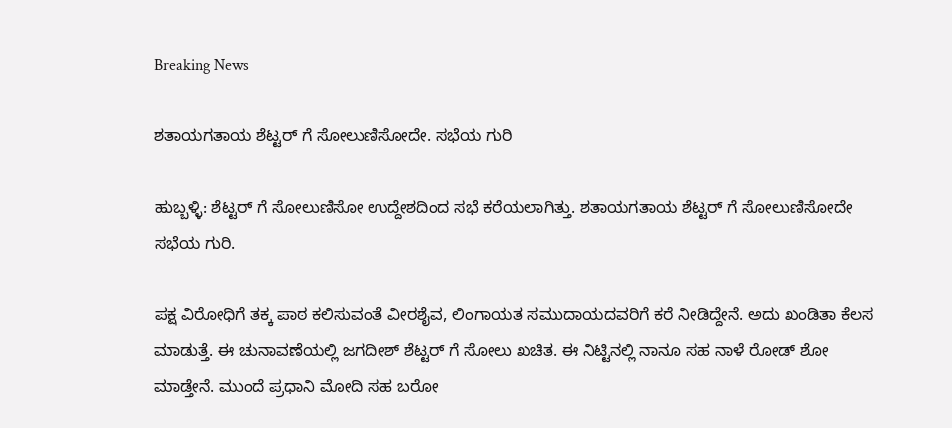Breaking News

ಶತಾಯಗತಾಯ ಶೆಟ್ಟರ್ ಗೆ ಸೋಲುಣಿಸೋದೇ. ಸಭೆಯ ಗುರಿ

ಹುಬ್ಬಳ್ಳಿ: ಶೆಟ್ಟರ್ ಗೆ ಸೋಲುಣಿಸೋ ಉದ್ದೇಶದಿಂದ ಸಭೆ ಕರೆಯಲಾಗಿತ್ತು. ಶತಾಯಗತಾಯ ಶೆಟ್ಟರ್ ಗೆ ಸೋಲುಣಿಸೋದೇ ಸಭೆಯ ಗುರಿ.

ಪಕ್ಷ ವಿರೋಧಿಗೆ ತಕ್ಕ ಪಾಠ ಕಲಿಸುವಂತೆ ವೀರಶೈವ, ಲಿಂಗಾಯತ ಸಮುದಾಯದವರಿಗೆ ಕರೆ ನೀಡಿದ್ದೇನೆ. ಅದು ಖಂಡಿತಾ ಕೆಲಸ ಮಾಡುತ್ತೆ. ಈ ಚುನಾವಣೆಯಲ್ಲಿ ಜಗದೀಶ್ ಶೆಟ್ಟರ್ ಗೆ ಸೋಲು ಖಚಿತ. ಈ ನಿಟ್ಟಿನಲ್ಲಿ ನಾನೂ ಸಹ ನಾಳೆ ರೋಡ್ ಶೋ‌ ಮಾಡ್ತೇನೆ. ಮುಂದೆ ಪ್ರಧಾನಿ ಮೋದಿ‌ ಸಹ ಬರೋ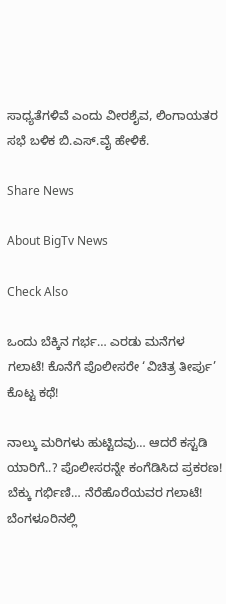ಸಾಧ್ಯತೆಗಳಿವೆ ಎಂದು ವೀರಶೈವ, ಲಿಂಗಾಯತರ ಸಭೆ ಬಳಿಕ‌ ಬಿ.ಎಸ್.ವೈ ಹೇಳಿಕೆ.

Share News

About BigTv News

Check Also

ಒಂದು ಬೆಕ್ಕಿನ ಗರ್ಭ… ಎರಡು ಮನೆಗಳ ಗಲಾಟೆ! ಕೊನೆಗೆ ಪೊಲೀಸರೇ ‘ವಿಚಿತ್ರ ತೀರ್ಪು’ ಕೊಟ್ಟ ಕಥೆ!

ನಾಲ್ಕು ಮರಿಗಳು ಹುಟ್ಟಿದವು… ಆದರೆ ಕಸ್ಟಡಿ ಯಾರಿಗೆ..? ಪೊಲೀಸರನ್ನೇ ಕಂಗೆಡಿಸಿದ ಪ್ರಕರಣ! ಬೆಕ್ಕು ಗರ್ಭಿಣಿ… ನೆರೆಹೊರೆಯವರ ಗಲಾಟೆ! ಬೆಂಗಳೂರಿನಲ್ಲಿ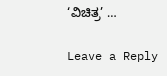‘ವಿಚಿತ್ರ’ …

Leave a Reply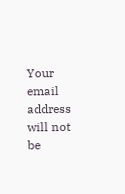Your email address will not be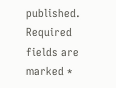published. Required fields are marked *